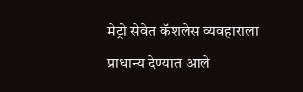मेट्रो सेवेत कॅशलेस व्यवहाराला प्राधान्य देण्यात आले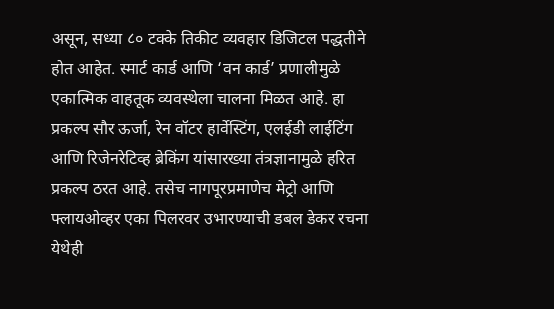असून, सध्या ८० टक्के तिकीट व्यवहार डिजिटल पद्धतीने होत आहेत. स्मार्ट कार्ड आणि ‘वन कार्ड’ प्रणालीमुळे एकात्मिक वाहतूक व्यवस्थेला चालना मिळत आहे. हा प्रकल्प सौर ऊर्जा, रेन वॉटर हार्वेस्टिंग, एलईडी लाईटिंग आणि रिजेनरेटिव्ह ब्रेकिंग यांसारख्या तंत्रज्ञानामुळे हरित प्रकल्प ठरत आहे. तसेच नागपूरप्रमाणेच मेट्रो आणि फ्लायओव्हर एका पिलरवर उभारण्याची डबल डेकर रचना येथेही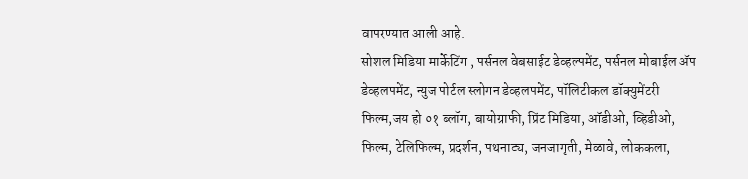वापरण्यात आली आहे.
सोशल मिडिया मार्केटिंग , पर्सनल वेबसाईट डेव्हल्पमेंट, पर्सनल मोबाईल ॲप डेव्हलपमेंट, न्युज पोर्टल स्लोगन डेव्हलपमेंट, पॉलिटीकल डॉक्युमेंटरी फिल्म,जय हो ०१ ब्लॉग, बायोग्राफी, प्रिंट मिडिया, ऑडीओ, व्हिडीओ, फिल्म, टेलिफिल्म, प्रदर्शन, पथनाट्य, जनजागृती, मेळावे, लोककला,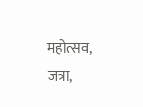महोत्सव, जत्रा,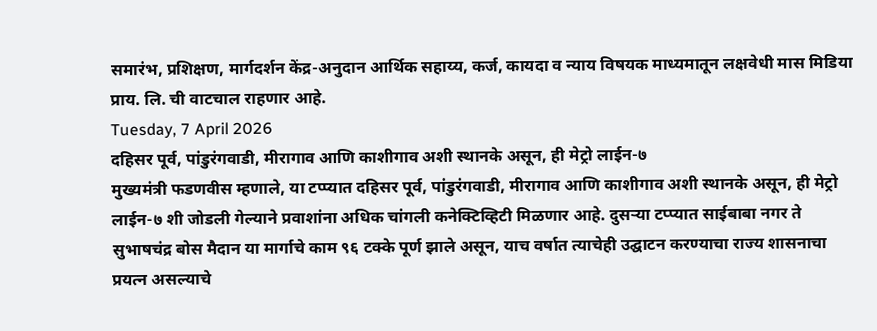समारंभ, प्रशिक्षण, मार्गदर्शन केंद्र-अनुदान आर्थिक सहाय्य, कर्ज, कायदा व न्याय विषयक माध्यमातून लक्षवेधी मास मिडिया प्राय. लि. ची वाटचाल राहणार आहे.
Tuesday, 7 April 2026
दहिसर पूर्व, पांडुरंगवाडी, मीरागाव आणि काशीगाव अशी स्थानके असून, ही मेट्रो लाईन-७
मुख्यमंत्री फडणवीस म्हणाले, या टप्प्यात दहिसर पूर्व, पांडुरंगवाडी, मीरागाव आणि काशीगाव अशी स्थानके असून, ही मेट्रो लाईन-७ शी जोडली गेल्याने प्रवाशांना अधिक चांगली कनेक्टिव्हिटी मिळणार आहे. दुसऱ्या टप्प्यात साईबाबा नगर ते सुभाषचंद्र बोस मैदान या मार्गाचे काम ९६ टक्के पूर्ण झाले असून, याच वर्षात त्याचेही उद्घाटन करण्याचा राज्य शासनाचा प्रयत्न असल्याचे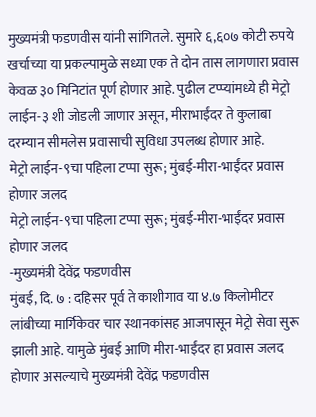मुख्यमंत्री फडणवीस यांनी सांगितले. सुमारे ६,६०७ कोटी रुपये खर्चाच्या या प्रकल्पामुळे सध्या एक ते दोन तास लागणारा प्रवास केवळ ३० मिनिटांत पूर्ण होणार आहे. पुढील टप्प्यांमध्ये ही मेट्रो लाईन-३ शी जोडली जाणार असून, मीराभाईंदर ते कुलाबा दरम्यान सीमलेस प्रवासाची सुविधा उपलब्ध होणार आहे.
मेट्रो लाईन-९चा पहिला टप्पा सुरू; मुंबई-मीरा-भाईंदर प्रवास होणार जलद
मेट्रो लाईन-९चा पहिला टप्पा सुरू; मुंबई-मीरा-भाईंदर प्रवास होणार जलद
-मुख्यमंत्री देवेंद्र फडणवीस
मुंबई, दि. ७ : दहिसर पूर्व ते काशीगाव या ४.७ किलोमीटर लांबीच्या मार्गिकेवर चार स्थानकांसह आजपासून मेट्रो सेवा सुरू झाली आहे. यामुळे मुंबई आणि मीरा-भाईंदर हा प्रवास जलद होणार असल्याचे मुख्यमंत्री देवेंद्र फडणवीस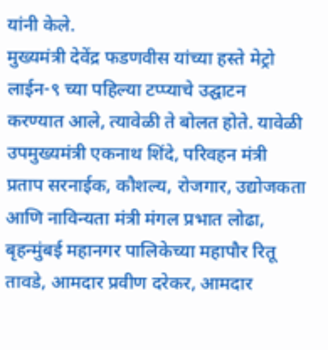यांनी केले.
मुख्यमंत्री देवेंद्र फडणवीस यांच्या हस्ते मेट्रो लाईन-९ च्या पहिल्या टप्प्याचे उद्घाटन करण्यात आले, त्यावेळी ते बोलत होते. यावेळी उपमुख्यमंत्री एकनाथ शिंदे, परिवहन मंत्री प्रताप सरनाईक, कौशल्य, रोजगार, उद्योजकता आणि नाविन्यता मंत्री मंगल प्रभात लोढा, बृहन्मुंबई महानगर पालिकेच्या महापौर रितू तावडे, आमदार प्रवीण दरेकर, आमदार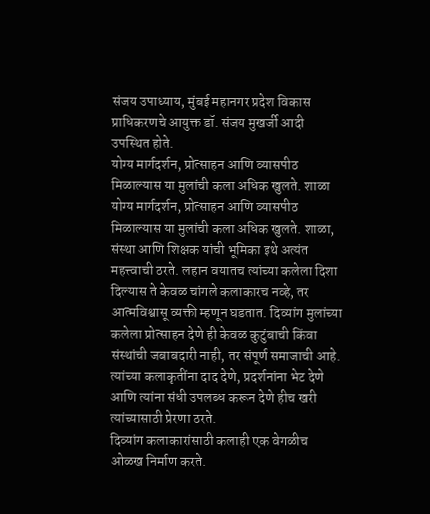संजय उपाध्याय, मुंबई महानगर प्रदेश विकास प्राधिकरणचे आयुक्त डॉ. संजय मुखर्जी आदी उपस्थित होते.
योग्य मार्गदर्शन, प्रोत्साहन आणि व्यासपीठ मिळाल्यास या मुलांची कला अधिक खुलते. शाळा
योग्य मार्गदर्शन, प्रोत्साहन आणि व्यासपीठ मिळाल्यास या मुलांची कला अधिक खुलते. शाळा, संस्था आणि शिक्षक यांची भूमिका इथे अत्यंत महत्त्वाची ठरते. लहान वयातच त्यांच्या कलेला दिशा दिल्यास ते केवळ चांगले कलाकारच नव्हे, तर आत्मविश्वासू व्यक्ती म्हणून घडतात. दिव्यांग मुलांच्या कलेला प्रोत्साहन देणे ही केवळ कुटुंबाची किंवा संस्थांची जबाबदारी नाही, तर संपूर्ण समाजाची आहे. त्यांच्या कलाकृतींना दाद देणे, प्रदर्शनांना भेट देणे आणि त्यांना संधी उपलब्ध करून देणे हीच खरी त्यांच्यासाठी प्रेरणा ठरते.
दिव्यांग कलाकारांसाठी कलाही एक वेगळीच ओळख निर्माण करते.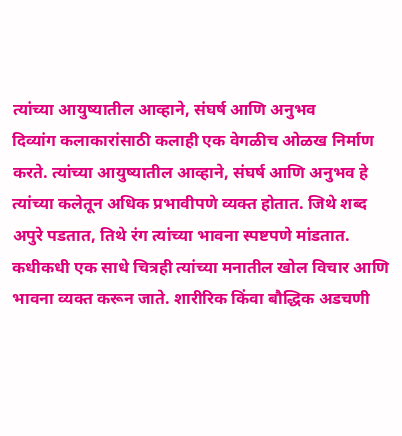त्यांच्या आयुष्यातील आव्हाने, संघर्ष आणि अनुभव
दिव्यांग कलाकारांसाठी कलाही एक वेगळीच ओळख निर्माण करते. त्यांच्या आयुष्यातील आव्हाने, संघर्ष आणि अनुभव हे त्यांच्या कलेतून अधिक प्रभावीपणे व्यक्त होतात. जिथे शब्द अपुरे पडतात, तिथे रंग त्यांच्या भावना स्पष्टपणे मांडतात. कधीकधी एक साधे चित्रही त्यांच्या मनातील खोल विचार आणि भावना व्यक्त करून जाते. शारीरिक किंवा बौद्धिक अडचणी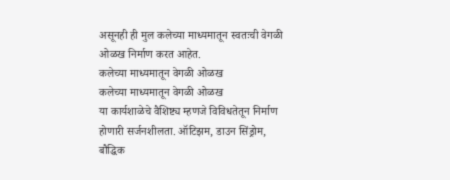असूनही ही मुल कलेच्या माध्यमातून स्वतःची वेगळी ओळख निर्माण करत आहेत.
कलेच्या माध्यमातून वेगळी ओळख
कलेच्या माध्यमातून वेगळी ओळख
या कार्यशाळेचे वैशिष्ट्य म्हणजे विविधतेतून निर्माण होणारी सर्जनशीलता. ऑटिझम, डाउन सिंड्रोम, बौद्धिक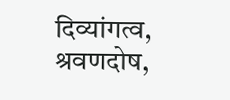दिव्यांगत्व, श्रवणदोष,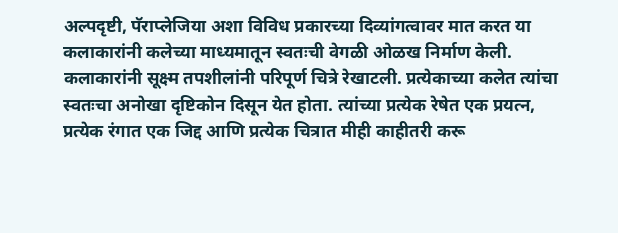अल्पदृष्टी, पॅराप्लेजिया अशा विविध प्रकारच्या दिव्यांगत्वावर मात करत या कलाकारांनी कलेच्या माध्यमातून स्वतःची वेगळी ओळख निर्माण केली. कलाकारांनी सूक्ष्म तपशीलांनी परिपूर्ण चित्रे रेखाटली. प्रत्येकाच्या कलेत त्यांचा स्वतःचा अनोखा दृष्टिकोन दिसून येत होता. त्यांच्या प्रत्येक रेषेत एक प्रयत्न, प्रत्येक रंगात एक जिद्द आणि प्रत्येक चित्रात मीही काहीतरी करू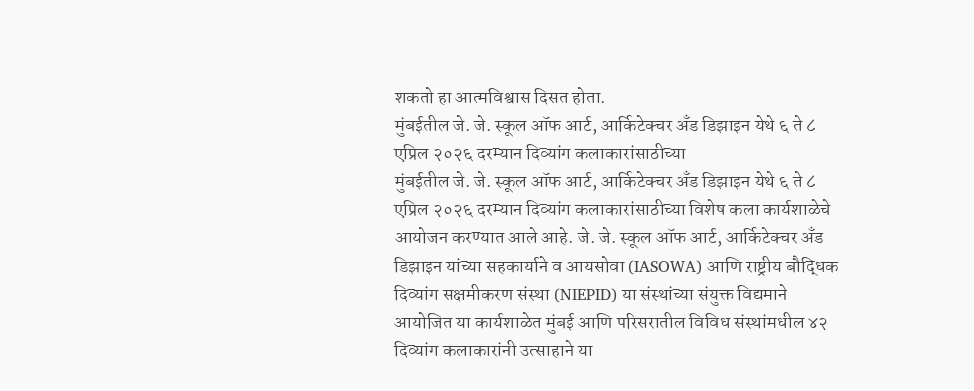शकतो हा आत्मविश्वास दिसत होता.
मुंबईतील जे. जे. स्कूल ऑफ आर्ट, आर्किटेक्चर अँड डिझाइन येथे ६ ते ८ एप्रिल २०२६ दरम्यान दिव्यांग कलाकारांसाठीच्या
मुंबईतील जे. जे. स्कूल ऑफ आर्ट, आर्किटेक्चर अँड डिझाइन येथे ६ ते ८ एप्रिल २०२६ दरम्यान दिव्यांग कलाकारांसाठीच्या विशेष कला कार्यशाळेचे आयोजन करण्यात आले आहे. जे. जे. स्कूल ऑफ आर्ट, आर्किटेक्चर अँड डिझाइन यांच्या सहकार्याने व आयसोवा (IASOWA) आणि राष्ट्रीय बौद्धिक दिव्यांग सक्षमीकरण संस्था (NIEPID) या संस्थांच्या संयुक्त विद्यमाने आयोजित या कार्यशाळेत मुंबई आणि परिसरातील विविध संस्थांमधील ४२ दिव्यांग कलाकारांनी उत्साहाने या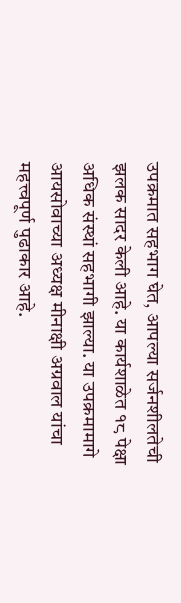उपक्रमात सहभाग घेत, आपल्या सर्जनशीलतेची झलक सादर केली आहे. या कार्यशाळेत १८ पेक्षा अधिक संस्थां सहभागी झाल्या. या उपक्रमामागे आयसोवाच्या अध्यक्ष मीनाक्षी अग्रवाल यांचा महत्त्वपूर्ण पुढाकार आहे.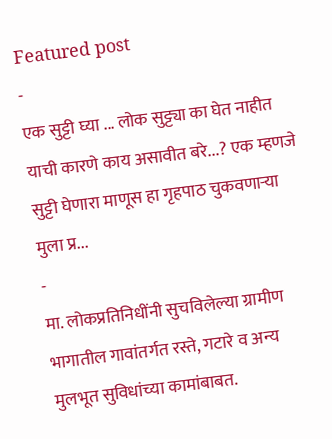Featured post
-
एक सुट्टी घ्या ... लोक सुट्ट्या का घेत नाहीत याची कारणे काय असावीत बरे...? एक म्हणजे सुट्टी घेणारा माणूस हा गृहपाठ चुकवणाऱ्या मुला प्र...
-
मा. लोकप्रतिनिधींनी सुचविलेल्या ग्रामीण भागातील गावांतर्गत रस्ते, गटारे व अन्य मुलभूत सुविधांच्या कामांबाबत.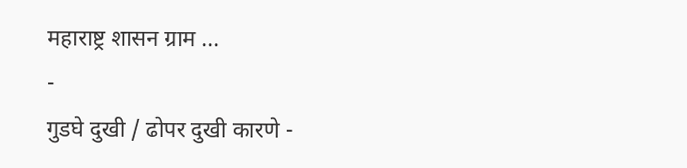महाराष्ट्र शासन ग्राम ...
-
गुडघे दुखी / ढोपर दुखी कारणे -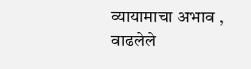व्यायामाचा अभाव , वाढलेले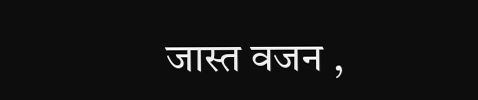जास्त वजन ,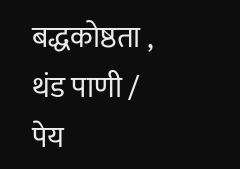बद्धकोष्ठता , थंड पाणी / पेय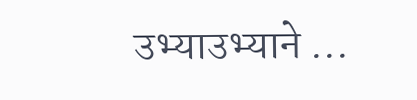उभ्याउभ्याने ...